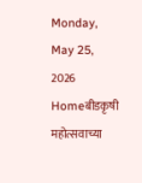Monday, May 25, 2026
Homeबीडकृषी महोत्सवाच्या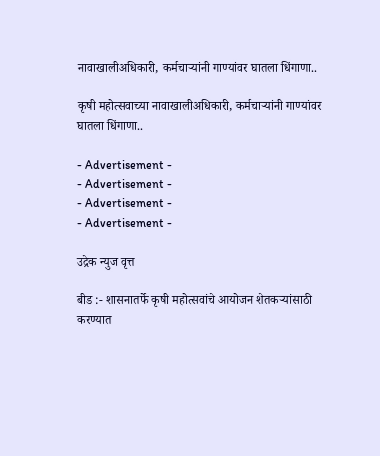नावाखालीअधिकारी, कर्मचाऱ्यांनी गाण्यांवर घातला धिंगाणा..

कृषी महोत्सवाच्या नावाखालीअधिकारी, कर्मचाऱ्यांनी गाण्यांवर घातला धिंगाणा..

- Advertisement -
- Advertisement -
- Advertisement -
- Advertisement -

उद्रेक न्युज वृत्त

बीड :- शासनातर्फे कृषी महोत्सवांचे आयोजन शेतकऱ्यांसाठी करण्यात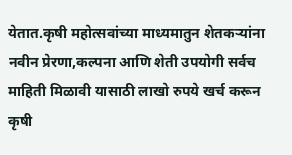येतात.कृषी महोत्सवांच्या माध्यमातुन शेतकऱ्यांना नवीन प्रेरणा,कल्पना आणि शेती उपयोगी सर्वच माहिती मिळावी यासाठी लाखो रुपये खर्च करून कृषी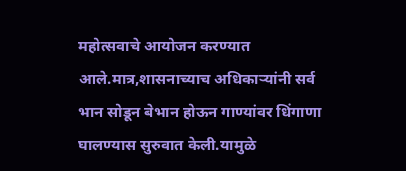महोत्सवाचे आयोजन करण्यात आले.मात्र,शासनाच्याच अधिकाऱ्यांनी सर्व भान सोडून बेभान होऊन गाण्यांवर धिंगाणा घालण्यास सुरुवात केली.यामुळे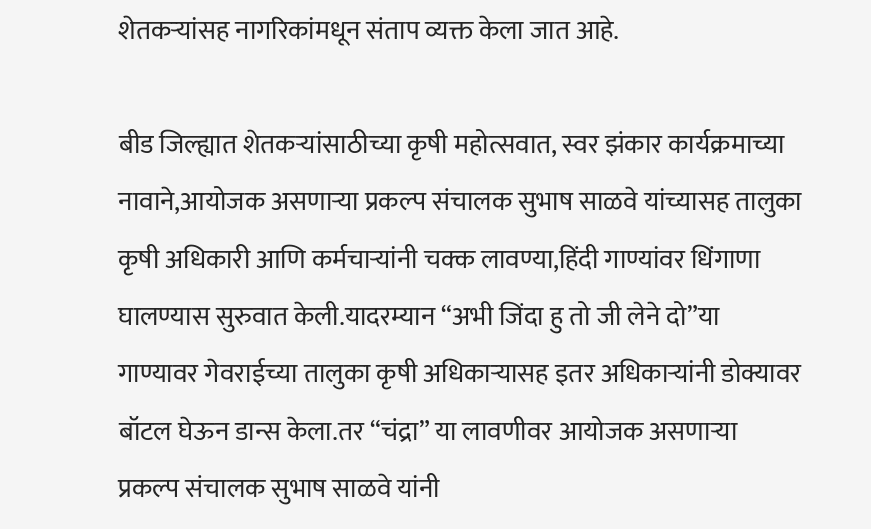शेतकऱ्यांसह नागरिकांमधून संताप व्यक्त केला जात आहे.

बीड जिल्ह्यात शेतकऱ्यांसाठीच्या कृषी महोत्सवात, स्वर झंकार कार्यक्रमाच्या नावाने,आयोजक असणाऱ्या प्रकल्प संचालक सुभाष साळवे यांच्यासह तालुका कृषी अधिकारी आणि कर्मचाऱ्यांनी चक्क लावण्या,हिंदी गाण्यांवर धिंगाणा घालण्यास सुरुवात केली.यादरम्यान “अभी जिंदा हु तो जी लेने दो”या गाण्यावर गेवराईच्या तालुका कृषी अधिकाऱ्यासह इतर अधिकाऱ्यांनी डोक्यावर बॉटल घेऊन डान्स केला.तर “चंद्रा” या लावणीवर आयोजक असणाऱ्या प्रकल्प संचालक सुभाष साळवे यांनी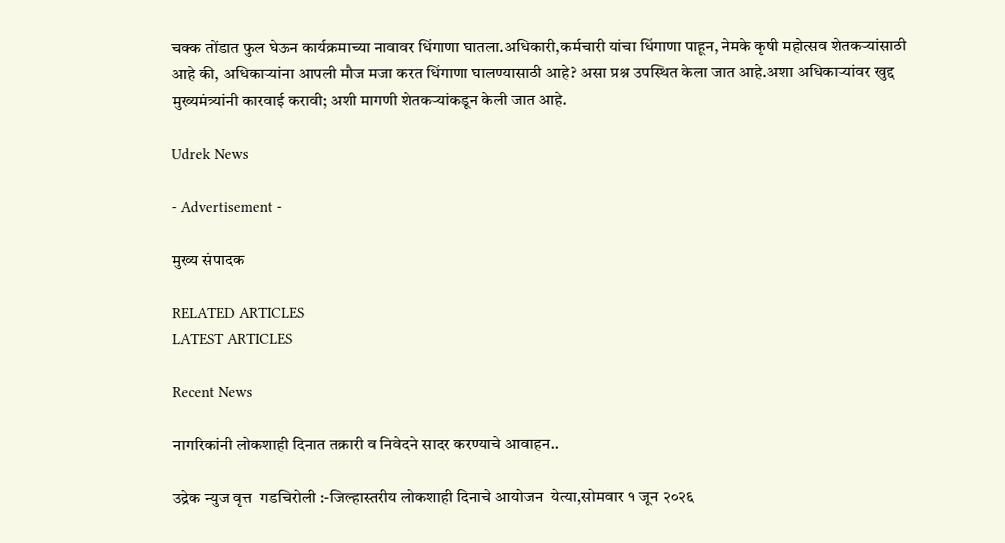चक्क तोंडात फुल घेऊन कार्यक्रमाच्या नावावर धिंगाणा घातला.अधिकारी,कर्मचारी यांचा धिंगाणा पाहून, नेमके कृषी महोत्सव शेतकऱ्यांसाठी आहे की, अधिकाऱ्यांना आपली मौज मजा करत धिंगाणा घालण्यासाठी आहे? असा प्रश्न उपस्थित केला जात आहे.अशा अधिकाऱ्यांवर खुद्द मुख्यमंत्र्यांनी कारवाई करावी; अशी मागणी शेतकऱ्यांकडून केली जात आहे.

Udrek News

- Advertisement -

मुख्य संपादक

RELATED ARTICLES
LATEST ARTICLES

Recent News

नागरिकांनी लोकशाही दिनात तक्रारी व निवेदने सादर करण्याचे आवाहन..

उद्रेक न्युज वृत्त  गडचिरोली :-जिल्हास्तरीय लोकशाही दिनाचे आयोजन  येत्या,सोमवार १ जून २०२६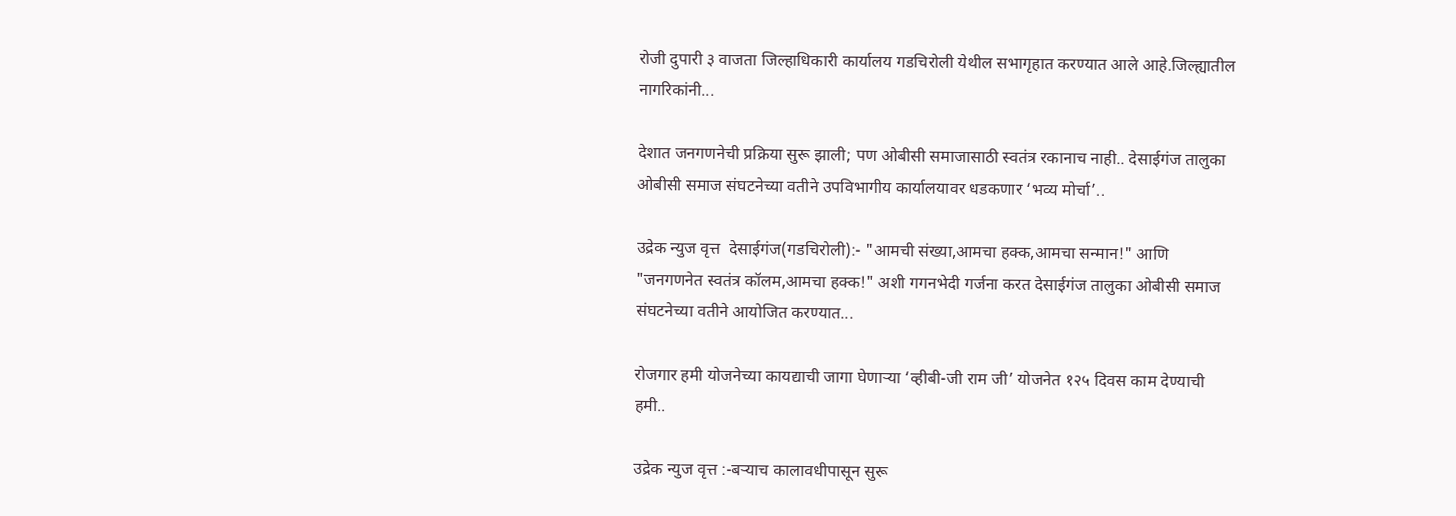रोजी दुपारी ३ वाजता जिल्हाधिकारी कार्यालय गडचिरोली येथील सभागृहात करण्यात आले आहे.जिल्ह्यातील नागरिकांनी...

देशात जनगणनेची प्रक्रिया सुरू झाली; पण ओबीसी समाजासाठी स्वतंत्र रकानाच नाही.. देसाईगंज तालुका ओबीसी समाज संघटनेच्या वतीने उपविभागीय कार्यालयावर धडकणार ‘भव्य मोर्चा’..

उद्रेक न्युज वृत्त  देसाईगंज(गडचिरोली):- "आमची संख्या,आमचा हक्क,आमचा सन्मान!" आणि "जनगणनेत स्वतंत्र कॉलम,आमचा हक्क!" अशी गगनभेदी गर्जना करत देसाईगंज तालुका ओबीसी समाज संघटनेच्या वतीने आयोजित करण्यात...

रोजगार हमी योजनेच्या कायद्याची जागा घेणाऱ्या ‘व्हीबी-जी राम जी’ योजनेत १२५ दिवस काम देण्याची हमी..

उद्रेक न्युज वृत्त :-बऱ्याच कालावधीपासून सुरू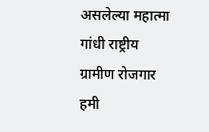असलेल्या महात्मा गांधी राष्ट्रीय ग्रामीण रोजगार हमी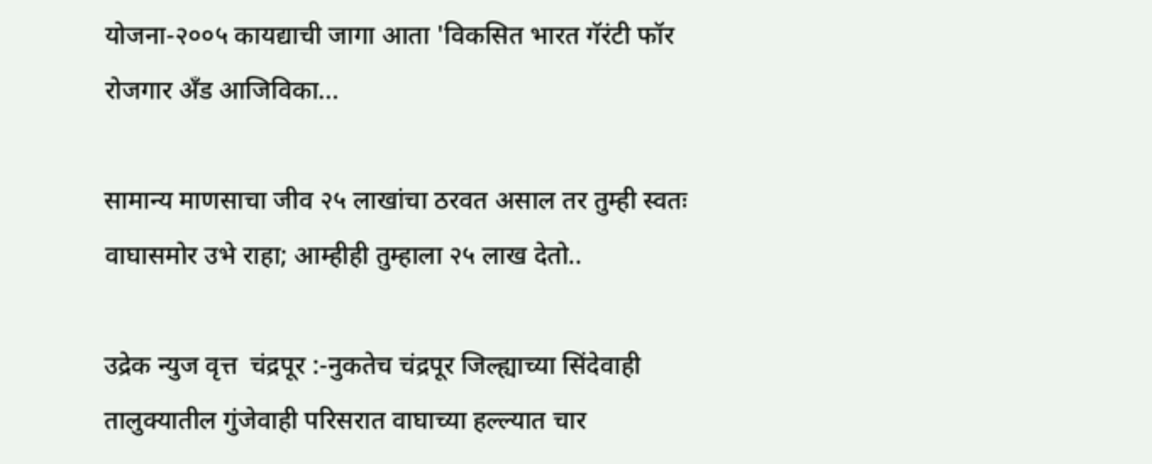योजना-२००५ कायद्याची जागा आता 'विकसित भारत गॅरंटी फॉर रोजगार अँड आजिविका...

सामान्य माणसाचा जीव २५ लाखांचा ठरवत असाल तर तुम्ही स्वतः वाघासमोर उभे राहा; आम्हीही तुम्हाला २५ लाख देतो..

उद्रेक न्युज वृत्त  चंद्रपूर :-नुकतेच चंद्रपूर जिल्ह्याच्या सिंदेवाही तालुक्यातील गुंजेवाही परिसरात वाघाच्या हल्ल्यात चार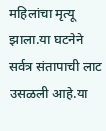महिलांचा मृत्यू झाला.या घटनेने सर्वत्र संतापाची लाट उसळली आहे.या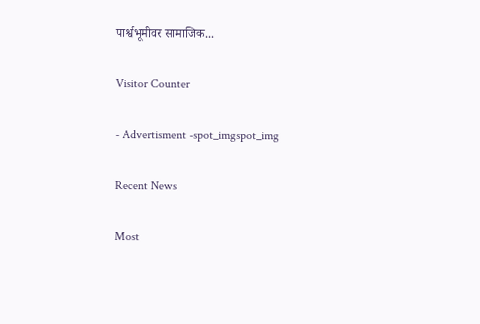पार्श्वभूमीवर सामाजिक...

Visitor Counter

- Advertisment -spot_imgspot_img

Recent News

Most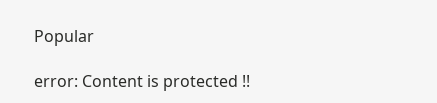Popular

error: Content is protected !!